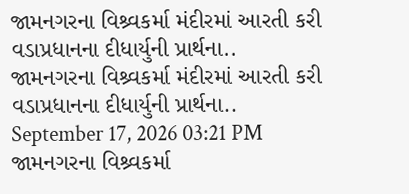જામનગરના વિશ્ર્વકર્મા મંદીરમાં આરતી કરી વડાપ્રધાનના દીધાર્યુની પ્રાર્થના..
જામનગરના વિશ્ર્વકર્મા મંદીરમાં આરતી કરી વડાપ્રધાનના દીધાર્યુની પ્રાર્થના..
September 17, 2026 03:21 PM
જામનગરના વિશ્ર્વકર્મા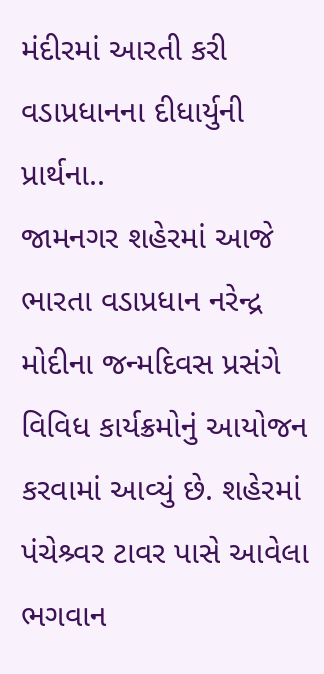મંદીરમાં આરતી કરી વડાપ્રધાનના દીધાર્યુની પ્રાર્થના..
જામનગર શહેરમાં આજે ભારતા વડાપ્રધાન નરેન્દ્ર મોદીના જન્મદિવસ પ્રસંગે વિવિધ કાર્યક્રમોનું આયોજન કરવામાં આવ્યું છે. શહેરમાં પંચેશ્ર્વર ટાવર પાસે આવેલા ભગવાન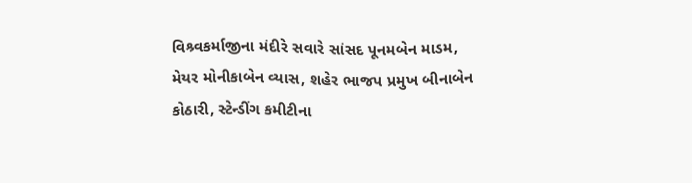વિશ્ર્વકર્માજીના મંદીરે સવારે સાંસદ પૂનમબેન માડમ, મેયર મોનીકાબેન વ્યાસ, શહેર ભાજપ પ્રમુખ બીનાબેન કોઠારી, સ્ટેન્ડીંગ કમીટીના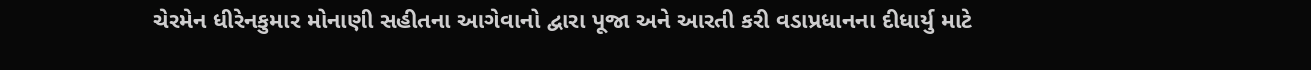ચેરમેન ધીરેનકુમાર મોનાણી સહીતના આગેવાનો દ્વારા પૂજા અને આરતી કરી વડાપ્રધાનના દીધાર્યુ માટે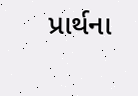પ્રાર્થના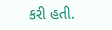કરી હતી.